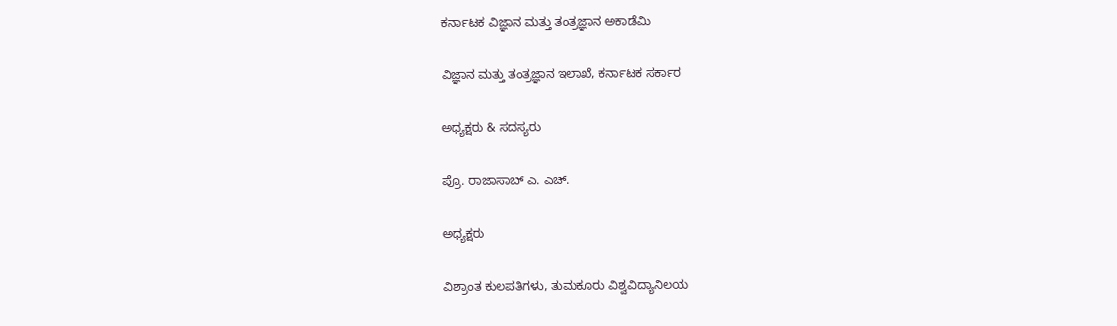ಕರ್ನಾಟಕ ವಿಜ್ಞಾನ ಮತ್ತು ತಂತ್ರಜ್ಞಾನ ಅಕಾಡೆಮಿ

ವಿಜ್ಞಾನ ಮತ್ತು ತಂತ್ರಜ್ಞಾನ ಇಲಾಖೆ, ಕರ್ನಾಟಕ ಸರ್ಕಾರ

ಅಧ್ಯಕ್ಷರು & ಸದಸ್ಯರು

ಪ್ರೊ. ರಾಜಾಸಾಬ್ ಎ. ಎಚ್.

ಅಧ್ಯಕ್ಷರು

ವಿಶ್ರಾಂತ ಕುಲಪತಿಗಳು, ತುಮಕೂರು ವಿಶ್ವವಿದ್ಯಾನಿಲಯ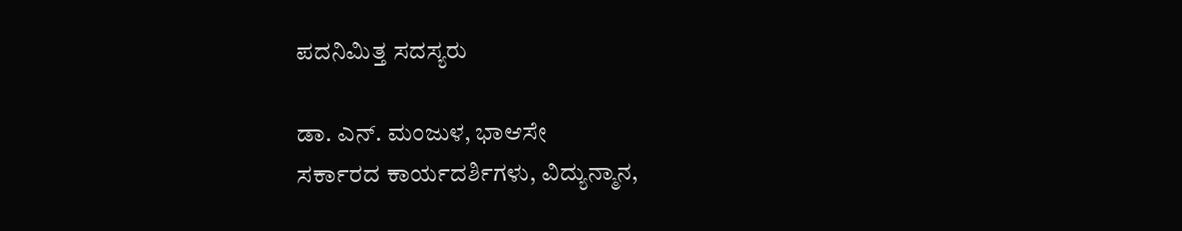ಪದನಿಮಿತ್ತ ಸದಸ್ಯರು

ಡಾ. ಎನ್. ಮಂಜುಳ, ಭಾಆಸೇ
ಸರ್ಕಾರದ ಕಾರ್ಯದರ್ಶಿಗಳು, ವಿದ್ಯುನ್ಮಾನ,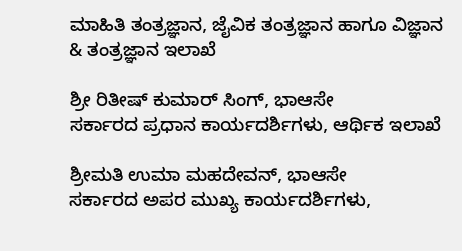ಮಾಹಿತಿ ತಂತ್ರಜ್ಞಾನ, ಜೈವಿಕ ತಂತ್ರಜ್ಞಾನ ಹಾಗೂ ವಿಜ್ಞಾನ & ತಂತ್ರಜ್ಞಾನ ಇಲಾಖೆ

ಶ್ರೀ ರಿತೀಷ್ ಕುಮಾರ್ ಸಿಂಗ್, ಭಾಆಸೇ
ಸರ್ಕಾರದ ಪ್ರಧಾನ ಕಾರ್ಯದರ್ಶಿಗಳು, ಆರ್ಥಿಕ ಇಲಾಖೆ

ಶ್ರೀಮತಿ ಉಮಾ ಮಹದೇವನ್, ಭಾಆಸೇ
ಸರ್ಕಾರದ ಅಪರ ಮುಖ್ಯ ಕಾರ್ಯದರ್ಶಿಗಳು,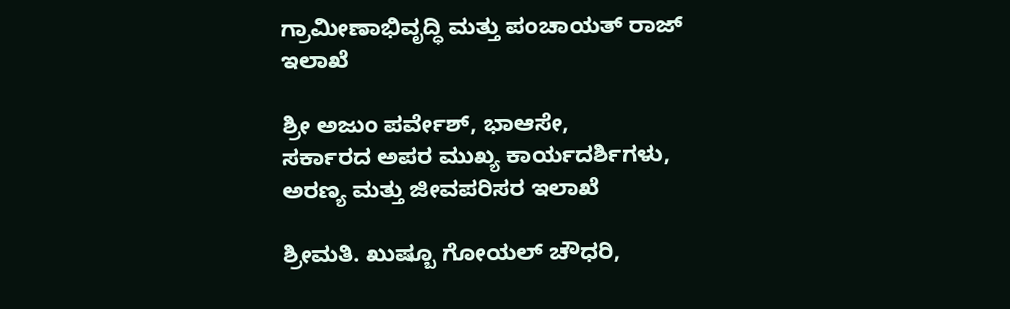ಗ್ರಾಮೀಣಾಭಿವೃದ್ಧಿ ಮತ್ತು ಪಂಚಾಯತ್ ರಾಜ್ ಇಲಾಖೆ

ಶ್ರೀ ಅಜುಂ ಪರ್ವೇಶ್, ಭಾಆಸೇ,
ಸರ್ಕಾರದ ಅಪರ ಮುಖ್ಯ ಕಾರ್ಯದರ್ಶಿಗಳು, ಅರಣ್ಯ ಮತ್ತು ಜೀವಪರಿಸರ ಇಲಾಖೆ

ಶ್ರೀಮತಿ. ಖುಷ್ಬೂ ಗೋಯಲ್‌ ಚೌಧರಿ,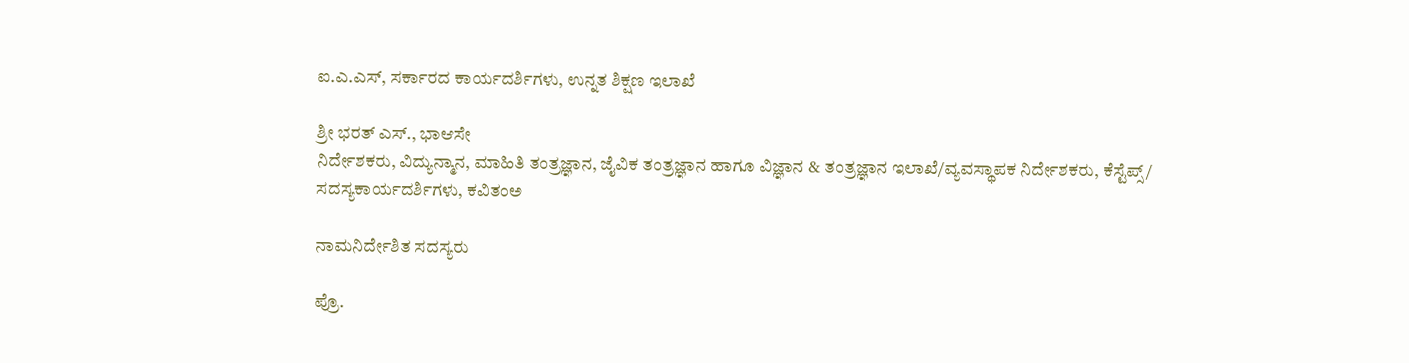ಐ.ಎ.ಎಸ್, ಸರ್ಕಾರದ ಕಾರ್ಯದರ್ಶಿಗಳು, ಉನ್ನತ ಶಿಕ್ಷಣ ಇಲಾಖೆ

ಶ್ರೀ ಭರತ್ ಎಸ್., ಭಾಆಸೇ
ನಿರ್ದೇಶಕರು, ವಿದ್ಯುನ್ಮಾನ, ಮಾಹಿತಿ ತಂತ್ರಜ್ಞಾನ, ಜೈವಿಕ ತಂತ್ರಜ್ಞಾನ ಹಾಗೂ ವಿಜ್ಞಾನ & ತಂತ್ರಜ್ಞಾನ ಇಲಾಖೆ/ವ್ಯವಸ್ಥಾಪಕ ನಿರ್ದೇಶಕರು, ಕೆಸ್ಟೆಪ್ಸ್/ ಸದಸ್ಯಕಾರ್ಯದರ್ಶಿಗಳು, ಕವಿತಂಅ

ನಾಮನಿರ್ದೇಶಿತ ಸದಸ್ಯರು

ಪ್ರೊ.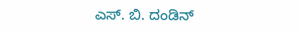ಎಸ್. ಬಿ. ದಂಡಿನ್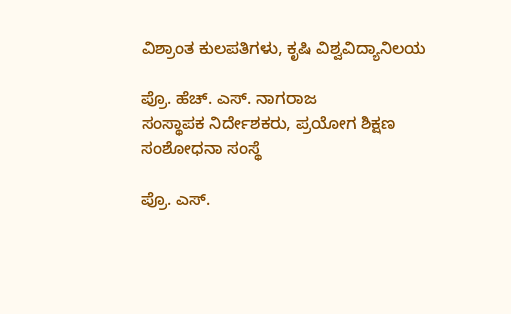ವಿಶ್ರಾಂತ ಕುಲಪತಿಗಳು, ಕೃಷಿ ವಿಶ್ವವಿದ್ಯಾನಿಲಯ

ಪ್ರೊ. ಹೆಚ್. ಎಸ್. ನಾಗರಾಜ
ಸಂಸ್ಥಾಪಕ ನಿರ್ದೇಶಕರು, ಪ್ರಯೋಗ ಶಿಕ್ಷಣ ಸಂಶೋಧನಾ ಸಂಸ್ಥೆ

ಪ್ರೊ. ಎಸ್.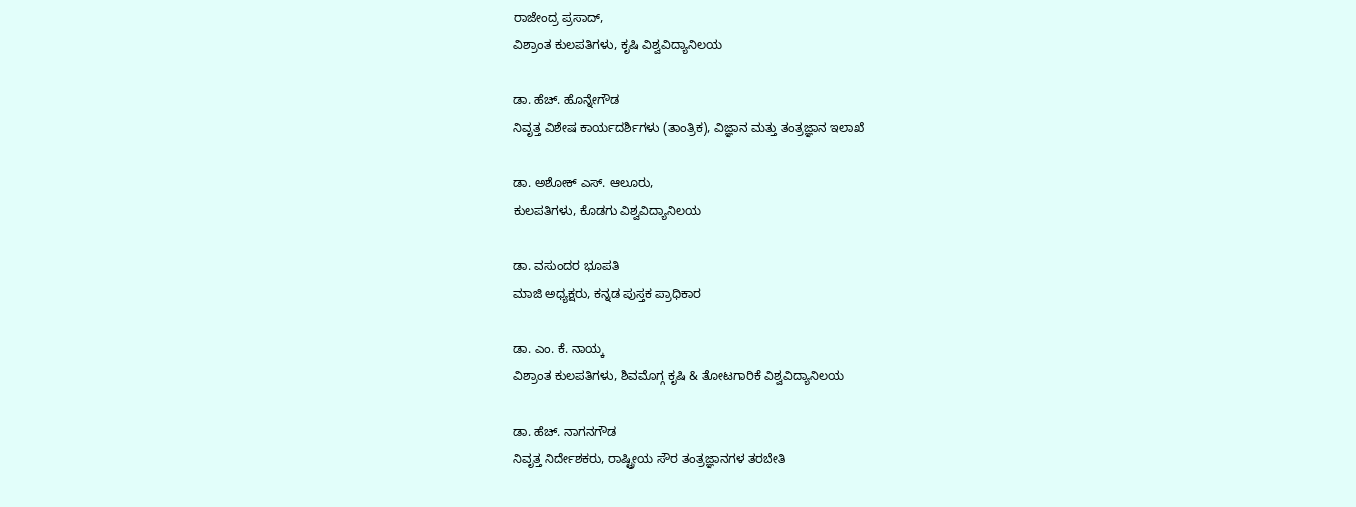ರಾಜೇಂದ್ರ ಪ್ರಸಾದ್,
ವಿಶ್ರಾಂತ ಕುಲಪತಿಗಳು, ಕೃಷಿ ವಿಶ್ವವಿದ್ಯಾನಿಲಯ

ಡಾ. ಹೆಚ್. ಹೊನ್ನೇಗೌಡ
ನಿವೃತ್ತ ವಿಶೇಷ ಕಾರ್ಯದರ್ಶಿಗಳು (ತಾಂತ್ರಿಕ), ವಿಜ್ಞಾನ ಮತ್ತು ತಂತ್ರಜ್ಞಾನ ಇಲಾಖೆ

ಡಾ. ಅಶೋಕ್ ಎಸ್. ಆಲೂರು,
ಕುಲಪತಿಗಳು, ಕೊಡಗು ವಿಶ್ವವಿದ್ಯಾನಿಲಯ

ಡಾ. ವಸುಂದರ ಭೂಪತಿ
ಮಾಜಿ ಅಧ್ಯಕ್ಷರು, ಕನ್ನಡ ಪುಸ್ತಕ ಪ್ರಾಧಿಕಾರ

ಡಾ. ಎಂ. ಕೆ. ನಾಯ್ಕ
ವಿಶ್ರಾಂತ ಕುಲಪತಿಗಳು, ಶಿವಮೊಗ್ಗ ಕೃಷಿ & ತೋಟಗಾರಿಕೆ ವಿಶ್ವವಿದ್ಯಾನಿಲಯ

ಡಾ. ಹೆಚ್. ನಾಗನಗೌಡ
ನಿವೃತ್ತ ನಿರ್ದೇಶಕರು, ರಾಷ್ಟ್ರೀಯ ಸೌರ ತಂತ್ರಜ್ಞಾನಗಳ ತರಬೇತಿ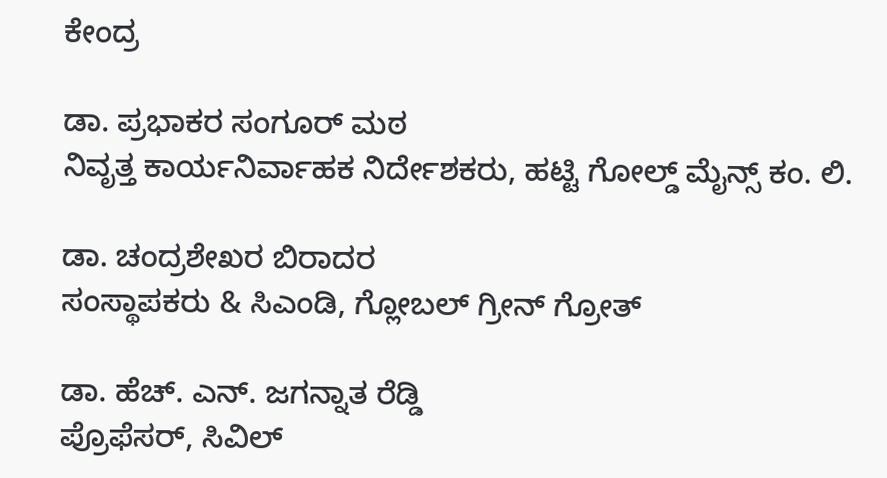ಕೇಂದ್ರ

ಡಾ. ಪ್ರಭಾಕರ ಸಂಗೂರ್ ಮಠ
ನಿವೃತ್ತ ಕಾರ್ಯನಿರ್ವಾಹಕ ನಿರ್ದೇಶಕರು, ಹಟ್ಟಿ ಗೋಲ್ಡ್ ಮೈನ್ಸ್ ಕಂ. ಲಿ.

ಡಾ. ಚಂದ್ರಶೇಖರ ಬಿರಾದರ
ಸಂಸ್ಥಾಪಕರು & ಸಿಎಂಡಿ, ಗ್ಲೋಬಲ್ ಗ್ರೀನ್ ಗ್ರೋತ್

ಡಾ. ಹೆಚ್. ಎನ್. ಜಗನ್ನಾತ ರೆಡ್ಡಿ
ಪ್ರೊಫೆಸರ್, ಸಿವಿಲ್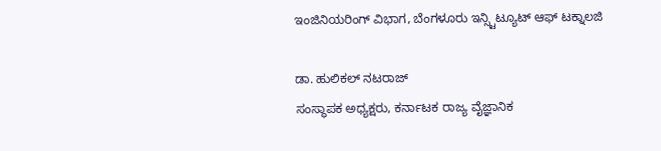ಇಂಜಿನಿಯರಿಂಗ್ ವಿಭಾಗ, ಬೆಂಗಳೂರು ಇನ್ಸ್ಟಿಟ್ಯೂಟ್ ಆಫ್ ಟಕ್ನಾಲಜಿ

ಡಾ. ಹುಲಿಕಲ್ ನಟರಾಜ್
ಸಂಸ್ಥಾಪಕ ಅಧ್ಯಕ್ಷರು, ಕರ್ನಾಟಕ ರಾಜ್ಯ ವೈಜ್ಞಾನಿಕ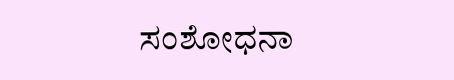ಸಂಶೋಧನಾ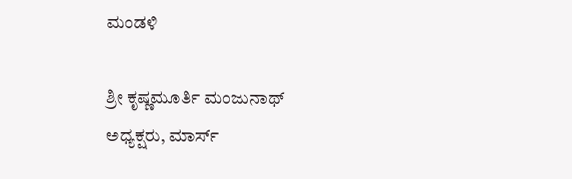ಮಂಡಳಿ

ಶ್ರೀ ಕೃಷ್ಣಮೂರ್ತಿ ಮಂಜುನಾಥ್
ಅಧ್ಯಕ್ಷರು, ಮಾರ್ಸ್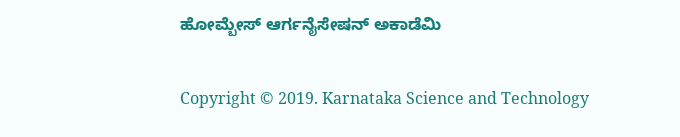ಹೋಮ್ಬೇಸ್ ಆರ್ಗನೈಸೇಷನ್ ಅಕಾಡೆಮಿ

Copyright © 2019. Karnataka Science and Technology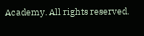Academy. All rights reserved.